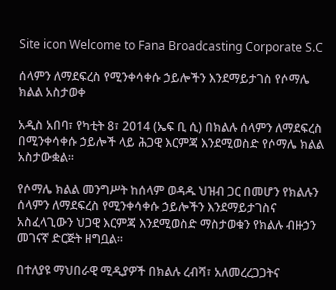Site icon Welcome to Fana Broadcasting Corporate S.C

ሰላምን ለማደፍረስ የሚንቀሳቀሱ ኃይሎችን እንደማይታገስ የሶማሌ ክልል አስታወቀ

አዲስ አበባ፣ የካቲት 8፣ 2014 (ኤፍ ቢ ሲ) በክልሉ ሰላምን ለማደፍረስ በሚንቀሳቀሱ ኃይሎች ላይ ሕጋዊ እርምጃ እንደሚወስድ የሶማሌ ክልል አስታውቋል፡፡

የሶማሌ ክልል መንግሥት ከሰላም ወዳዱ ህዝብ ጋር በመሆን የክልሉን ሰላምን ለማደፍረስ የሚንቀሳቀሱ ኃይሎችን እንደማይታገስና አስፈላጊውን ህጋዊ እርምጃ እንደሚወስድ ማስታወቁን የክልሉ ብዙኃን መገናኛ ድርጅት ዘግቧል።

በተለያዩ ማህበራዊ ሚዲያዎች በክልሉ ረብሻ፣ አለመረረጋጋትና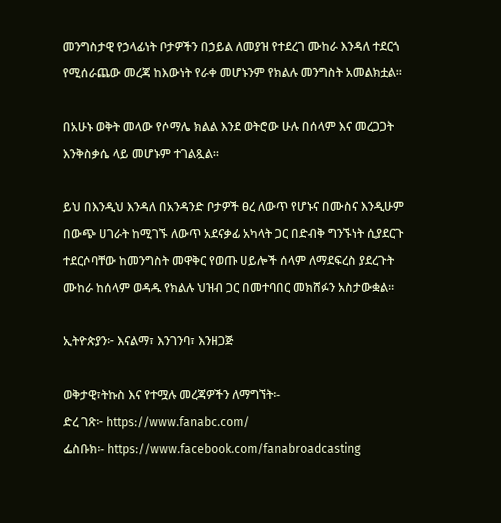መንግስታዊ የኃላፊነት ቦታዎችን በኃይል ለመያዝ የተደረገ ሙከራ እንዳለ ተደርጎ የሚሰራጨው መረጃ ከእውነት የራቀ መሆኑንም የክልሉ መንግስት አመልክቷል።

በአሁኑ ወቅት መላው የሶማሌ ክልል እንደ ወትሮው ሁሉ በሰላም እና መረጋጋት እንቅስቃሴ ላይ መሆኑም ተገልጿል፡፡

ይህ በእንዲህ እንዳለ በአንዳንድ ቦታዎች ፀረ ለውጥ የሆኑና በሙስና እንዲሁም በውጭ ሀገራት ከሚገኙ ለውጥ አደናቃፊ አካላት ጋር በድብቅ ግንኙነት ሲያደርጉ ተደርሶባቸው ከመንግስት መዋቅር የወጡ ሀይሎች ሰላም ለማደፍረስ ያደረጉት ሙከራ ከሰላም ወዳዱ የክልሉ ህዝብ ጋር በመተባበር መክሸፉን አስታውቋል።

ኢትዮጵያን፦ እናልማ፣ እንገንባ፣ እንዘጋጅ

ወቅታዊ፣ትኩስ እና የተሟሉ መረጃዎችን ለማግኘት፡-
ድረ ገጽ፦ https://www.fanabc.com/
ፌስቡክ፡- https://www.facebook.com/fanabroadcasting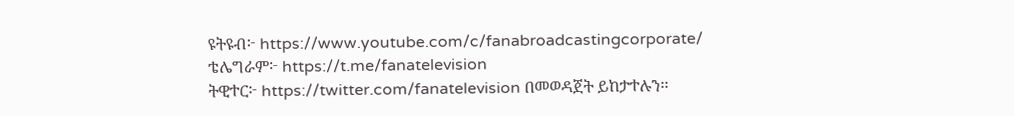ዩትዩብ፦ https://www.youtube.com/c/fanabroadcastingcorporate/
ቴሌግራም፦ https://t.me/fanatelevision
ትዊተር፦ https://twitter.com/fanatelevision በመወዳጀት ይከታተሉን፡፡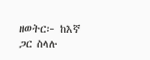ዘወትር፦ ከእኛ ጋር ስላሉ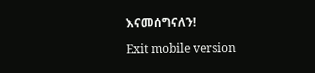እናመሰግናለን!

Exit mobile version